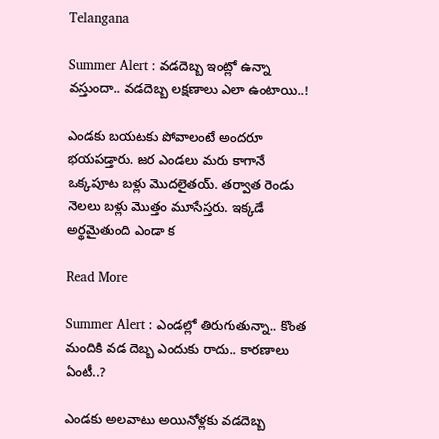Telangana

Summer Alert : వడదెబ్బ ఇంట్లో ఉన్నా వస్తుందా.. వడదెబ్బ లక్షణాలు ఎలా ఉంటాయి..!

ఎండకు బయటకు పోవాలంటే అందరూ భయపడ్తారు. జర ఎండలు మరు కాగానే ఒక్కపూట బళ్లు మొదలైతయ్. తర్వాత రెండు నెలలు బళ్లు మొత్తం మూసేస్తరు. ఇక్కడే అర్థమైతుంది ఎండా క

Read More

Summer Alert : ఎండల్లో తిరుగుతున్నా.. కొంత మందికి వడ దెబ్బ ఎందుకు రాదు.. కారణాలు ఏంటీ..?

ఎండకు అలవాటు అయినోళ్లకు వడదెబ్బ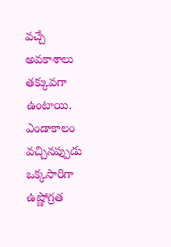వచ్చే అవకాశాలు తక్కువగా ఉంటాయి. ఎండాకాలం వచ్చినప్పుడు ఒక్కసారిగా ఉష్ణోగ్రత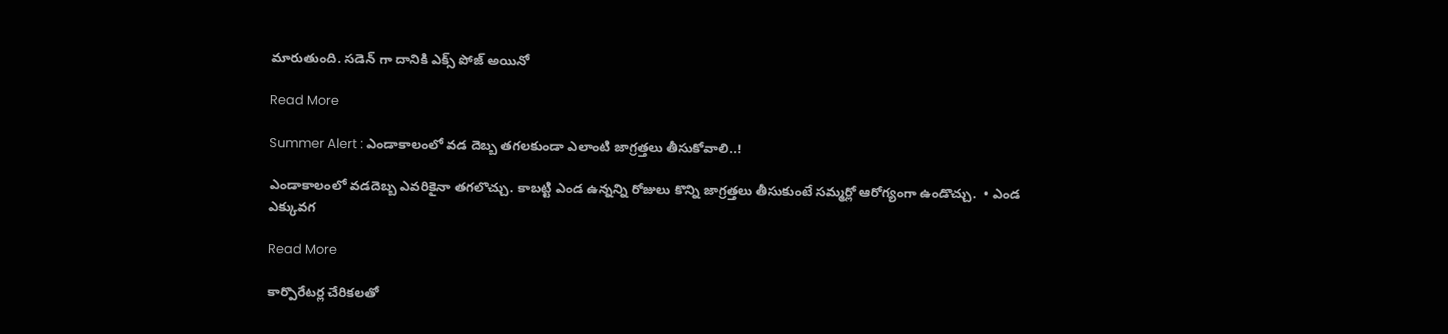మారుతుంది. సడెన్ గా దానికి ఎక్స్ పోజ్ అయినో

Read More

Summer Alert : ఎండాకాలంలో వడ దెబ్బ తగలకుండా ఎలాంటి జాగ్రత్తలు తీసుకోవాలి..!

ఎండాకాలంలో వడదెబ్బ ఎవరికైనా తగలొచ్చు. కాబట్టి ఎండ ఉన్నన్ని రోజులు కొన్ని జాగ్రత్తలు తీసుకుంటే సమ్మర్లో ఆరోగ్యంగా ఉండొచ్చు.  • ఎండ ఎక్కువగ

Read More

కార్పొరేటర్ల చేరికలతో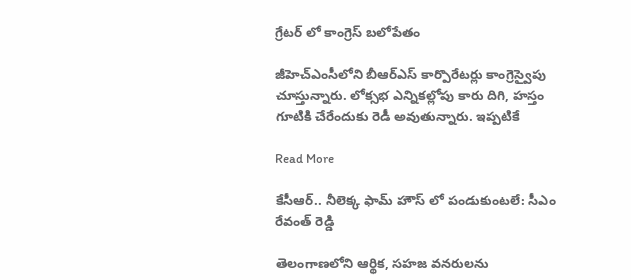గ్రేటర్ లో కాంగ్రెస్ బలోపేతం

జీహెచ్ఎంసీలోని బీఆర్ఎస్ కార్పొరేటర్లు కాంగ్రెస్వైపు చూస్తున్నారు. లోక్సభ ఎన్నికల్లోపు కారు దిగి, హస్తం గూటికి చేరేందుకు రెడీ అవుతున్నారు. ఇప్పటికే

Read More

కేసీఆర్.. నీలెక్క ఫామ్ హౌస్ లో పండుకుంటలే: సీఎం రేవంత్ రెడ్డి

తెలంగాణలోని ఆర్థిక, సహజ వనరులను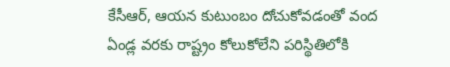కేసీఆర్, ఆయన కుటుంబం దోచుకోవడంతో వంద ఏండ్ల వరకు రాష్ట్రం కోలుకోలేని పరిస్థితిలోకి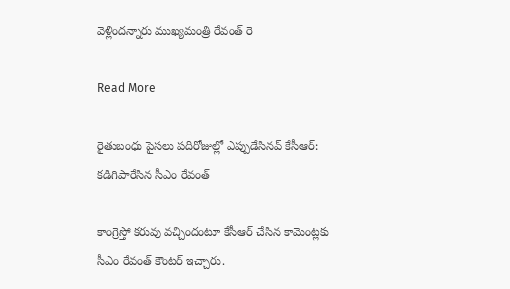వెళ్లిందన్నారు ముఖ్యమంత్రి రేవంత్ రె

Read More

రైతుబంధు పైసలు పదిరోజుల్లో ఎప్పుడేసినవ్ కేసీఆర్: కడిగిపారేసిన సీఎం రేవంత్

కాంగ్రెస్తో కరువు వచ్చిందంటూ కేసీఆర్ చేసిన కామెంట్లకు సీఎం రేవంత్ కౌంటర్ ఇచ్చారు.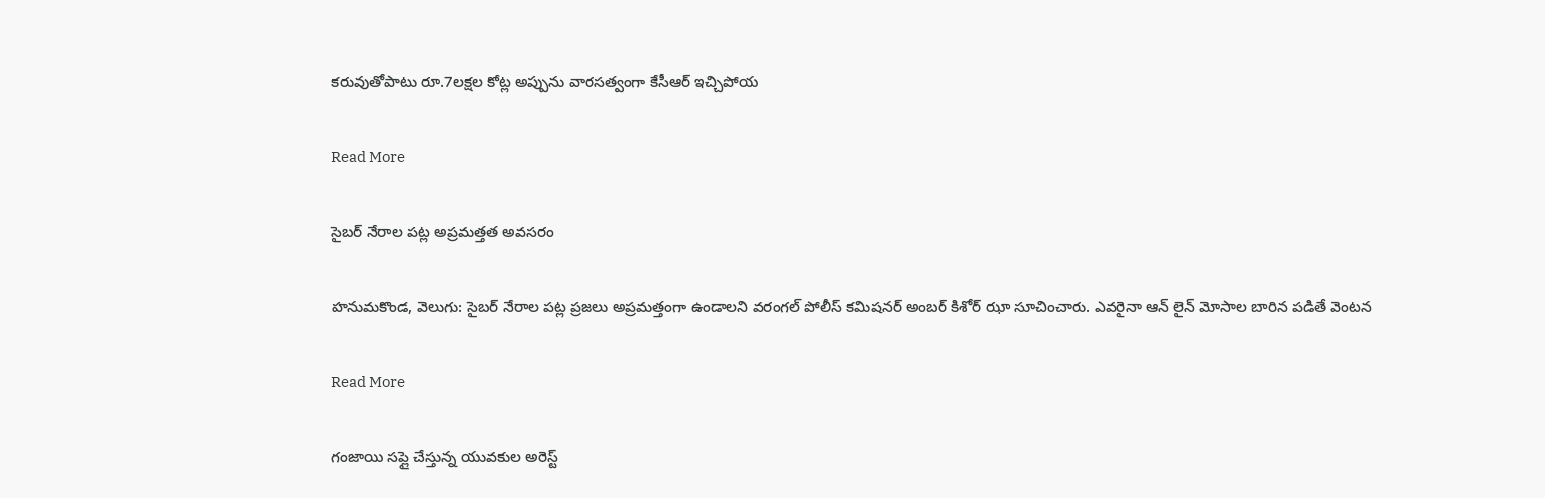కరువుతోపాటు రూ.7లక్షల కోట్ల అప్పును వారసత్వంగా కేసీఆర్ ఇచ్చిపోయ

Read More

సైబర్ నేరాల పట్ల అప్రమత్తత అవసరం

హనుమకొండ, వెలుగు: సైబర్ నేరాల పట్ల ప్రజలు అప్రమత్తంగా ఉండాలని వరంగల్ పోలీస్ కమిషనర్ అంబర్ కిశోర్ ఝా సూచించారు. ఎవరైనా ఆన్ లైన్ మోసాల బారిన పడితే వెంటన

Read More

గంజాయి సప్లై చేస్తున్న యువకుల అరెస్ట్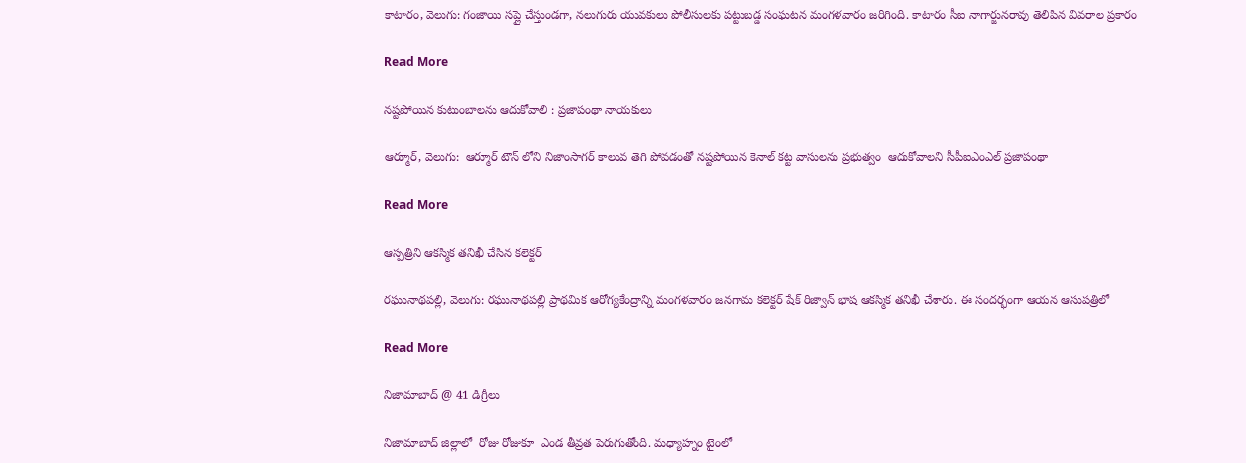కాటారం, వెలుగు: గంజాయి సప్లై చేస్తుండగా, నలుగురు యువకులు పోలీసులకు పట్టుబడ్డ సంఘటన మంగళవారం జరిగింది. కాటారం సీఐ నాగార్జునరావు తెలిపిన వివరాల ప్రకారం

Read More

నష్టపోయిన కుటుంబాలను ఆదుకోవాలి : ప్రజాపంథా నాయకులు

ఆర్మూర్, వెలుగు:  ఆర్మూర్ టౌన్ లోని నిజాంసాగర్ కాలువ తెగి పోవడంతో నష్టపోయిన కెనాల్ కట్ట వాసులను ప్రభుత్వం  ఆదుకోవాలని సీపీఐఎంఎల్ ప్రజాపంథా

Read More

ఆస్పత్రిని ఆకస్మిక తనిఖీ చేసిన కలెక్టర్

రఘునాథపల్లి, వెలుగు: రఘునాథపల్లి ప్రాథమిక ఆరోగ్యకేంద్రాన్ని మంగళవారం జనగామ కలెక్టర్ షేక్ రిజ్వాన్ భాష ఆకస్మిక తనిఖీ చేశారు. ఈ సందర్భంగా ఆయన ఆసుపత్రిలో

Read More

నిజామాబాద్ @ 41 డిగ్రీలు

నిజామాబాద్ జిల్లాలో  రోజు రోజుకూ  ఎండ తీవ్రత పెరుగుతోంది. మధ్యాహ్నం టైంలో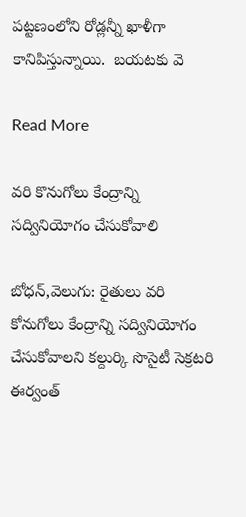పట్టణంలోని రోడ్లన్నీ ఖాళీగా కానిపిస్తున్నాయి.  బయటకు వె

Read More

వరి కొనుగోలు కేంద్రాన్ని సద్వినియోగం చేసుకోవాలి

బోధన్,వెలుగు: రైతులు వరి కోనుగోలు కేంద్రాన్ని సద్వినియోగం  చేసుకోవాలని కల్దుర్కి సొసైటీ సెక్రటరి ఈర్వంత్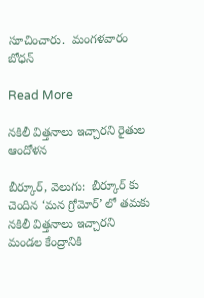సూచించారు.  మంగళవారం  బోధన్

Read More

నకిలీ విత్తనాలు ఇచ్చారని రైతుల ఆందోళన

బీర్కూర్, వెలుగు:  బీర్కూర్ కు చెందిన ‘మన గ్రోమోర్’ లో తమకు నకిలీ విత్తనాలు ఇచ్చారని  మండల కేంద్రానికి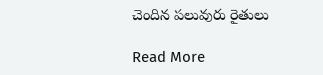చెందిన పలువురు రైతులు

Read More